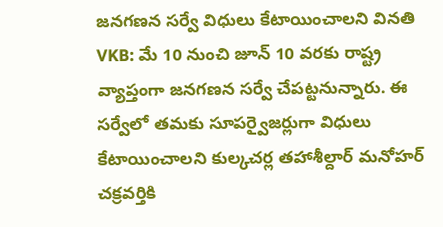జనగణన సర్వే విధులు కేటాయించాలని వినతి
VKB: మే 10 నుంచి జూన్ 10 వరకు రాష్ట్ర వ్యాప్తంగా జనగణన సర్వే చేపట్టనున్నారు. ఈ సర్వేలో తమకు సూపర్వైజర్లుగా విధులు కేటాయించాలని కుల్కచర్ల తహాశీల్దార్ మనోహర్ చక్రవర్తికి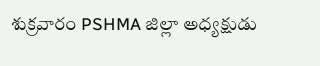శుక్రవారం PSHMA జిల్లా అధ్యక్షుడు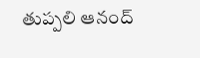తుప్పలి ఆనంద్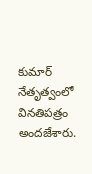కుమార్ నేతృత్వంలో వినతిపత్రం అందజేశారు.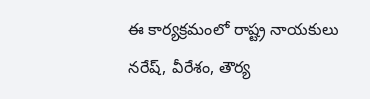ఈ కార్యక్రమంలో రాష్ట్ర నాయకులు నరేష్, వీరేశం, తౌర్య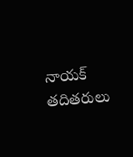నాయక్ తదితరులు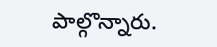పాల్గొన్నారు.